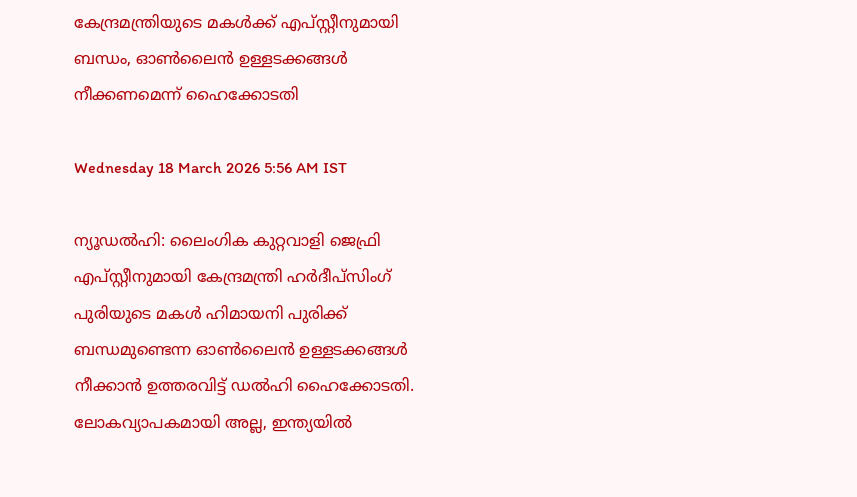കേന്ദ്രമന്ത്രിയുടെ മകൾക്ക് എപ്‌സ്റ്റീനുമായി ബന്ധം, ഓൺലൈൻ ഉള്ളടക്കങ്ങൾ നീക്കണമെന്ന് ഹൈക്കോടതി

Wednesday 18 March 2026 5:56 AM IST

ന്യൂഡൽഹി: ലൈംഗിക കുറ്റവാളി ജെഫ്രി എപ്‌സ്റ്റീനുമായി കേന്ദ്രമന്ത്രി ഹർദീപ്സിംഗ് പുരിയുടെ മകൾ ഹിമായനി പുരിക്ക് ബന്ധമുണ്ടെന്ന ഓൺലൈൻ ഉള്ളടക്കങ്ങൾ നീക്കാൻ ഉത്തരവിട്ട് ഡൽഹി ഹൈക്കോടതി. ലോകവ്യാപകമായി അല്ല, ഇന്ത്യയിൽ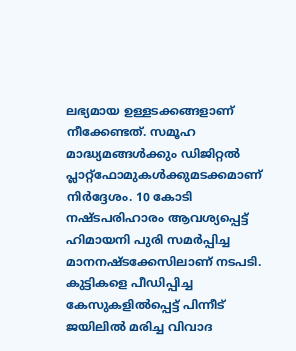ലഭ്യമായ ഉള്ളടക്കങ്ങളാണ് നീക്കേണ്ടത്. സമൂഹ മാദ്ധ്യമങ്ങൾക്കും ഡിജിറ്റൽ പ്ലാറ്റ്ഫോമുകൾക്കുമടക്കമാണ് നിർദ്ദേശം. 10 കോടി നഷ്‌ടപരിഹാരം ആവശ്യപ്പെട്ട് ഹിമായനി പുരി സമർപ്പിച്ച മാനനഷ്‌ടക്കേസിലാണ് നടപടി. കുട്ടികളെ പീഡിപ്പിച്ച കേസുകളിൽപ്പെട്ട് പിന്നീട് ജയിലിൽ മരിച്ച വിവാദ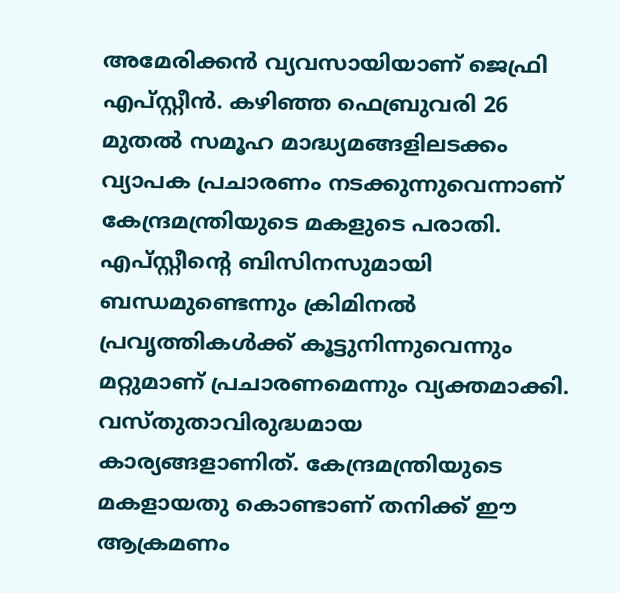അമേരിക്കൻ വ്യവസായിയാണ് ജെഫ്രി എപ്‌സ്റ്റീൻ. കഴിഞ്ഞ ഫെബ്രുവരി 26 മുതൽ സമൂഹ മാദ്ധ്യമങ്ങളിലടക്കം വ്യാപക പ്രചാരണം നടക്കുന്നുവെന്നാണ് കേന്ദ്രമന്ത്രിയുടെ മകളുടെ പരാതി. എപ്‌സ്റ്റീന്റെ ബിസിനസുമായി ബന്ധമുണ്ടെന്നും ക്രിമിനൽ പ്രവൃത്തികൾക്ക് കൂട്ടുനിന്നുവെന്നും മറ്റുമാണ് പ്രചാരണമെന്നും വ്യക്തമാക്കി. വസ്‌തുതാവിരുദ്ധമായ കാര്യങ്ങളാണിത്. കേന്ദ്രമന്ത്രിയുടെ മകളായതു കൊണ്ടാണ് തനിക്ക് ഈ ആക്രമണം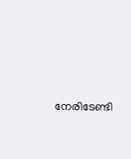നേരിടേണ്ടി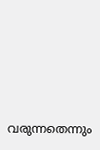വരുന്നതെന്നും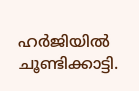ഹർജിയിൽ ചൂണ്ടിക്കാട്ടി.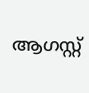ആഗസ്റ്റ്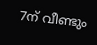7ന് വീണ്ടും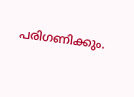പരിഗണിക്കും.